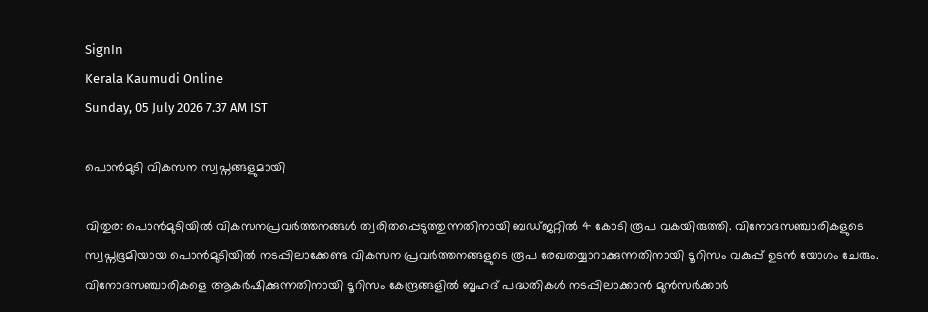SignIn
Kerala Kaumudi Online
Sunday, 05 July 2026 7.37 AM IST

പൊൻമുടി വികസന സ്വപ്നങ്ങളുമായി

വിതുര: പൊൻമുടിയിൽ വികസനപ്രവർത്തനങ്ങൾ ത്വരിതപ്പെടുത്തുന്നതിനായി ബഡ്ജറ്റിൽ 4 കോടി രൂപ വകയിരുത്തി. വിനോദസഞ്ചാരികളുടെ സ്വപ്നഭൂമിയായ പൊൻമുടിയിൽ നടപ്പിലാക്കേണ്ട വികസന പ്രവർത്തനങ്ങളുടെ രൂപ രേഖതയ്യാറാക്കുന്നതിനായി ടൂറിസം വകുപ്പ് ഉടൻ യോഗം ചേരും. വിനോദസഞ്ചാരികളെ ആകർഷിക്കുന്നതിനായി ടൂറിസം കേന്ദ്രങ്ങളിൽ ബൃഹദ് പദ്ധതികൾ നടപ്പിലാക്കാൻ മുൻസർക്കാർ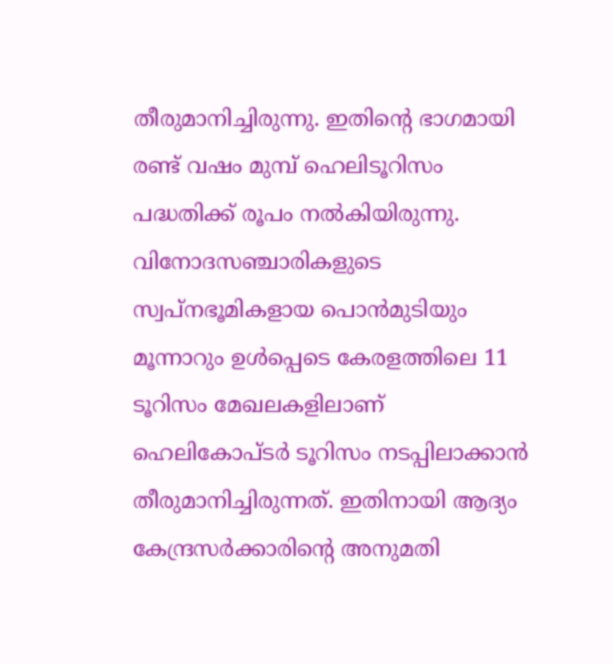തീരുമാനിച്ചിരുന്നു. ഇതിന്റെ ഭാഗമായി രണ്ട് വ‌ഷം മുമ്പ് ഹെലിടൂറിസം പദ്ധതിക്ക് രൂപം നൽകിയിരുന്നു. വിനോദസഞ്ചാരികളുടെ സ്വപ്നഭൂമികളായ പൊൻമുടിയും മൂന്നാറും ഉൾപ്പെടെ കേരളത്തിലെ 11 ടൂറിസം മേഖലകളിലാണ് ഹെലികോപ്ടർ ടൂറിസം നടപ്പിലാക്കാൻ തീരുമാനിച്ചിരുന്നത്. ഇതിനായി ആദ്യം കേന്ദ്രസർക്കാരിന്റെ അനുമതി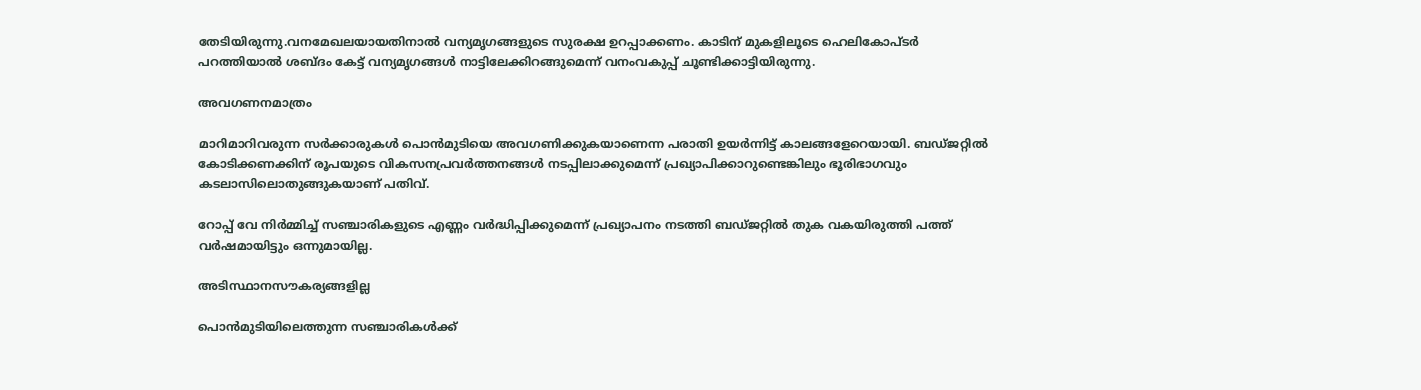തേടിയിരുന്നു.വനമേഖലയായതിനാൽ വന്യമൃഗങ്ങളുടെ സുരക്ഷ ഉറപ്പാക്കണം. കാടിന് മുകളിലൂടെ ഹെലികോപ്ടർ പറത്തിയാൽ ശബ്ദം കേട്ട് വന്യമൃഗങ്ങൾ നാട്ടിലേക്കിറങ്ങുമെന്ന് വനംവകുപ്പ് ചൂണ്ടിക്കാട്ടിയിരുന്നു.

അവഗണനമാത്രം

മാറിമാറിവരുന്ന സർക്കാരുകൾ പൊൻമുടിയെ അവഗണിക്കുകയാണെന്ന പരാതി ഉയർന്നിട്ട് കാലങ്ങളേറെയായി. ബഡ്ജറ്റിൽ കോടിക്കണക്കിന് രൂപയുടെ വികസനപ്രവർത്തനങ്ങൾ നടപ്പിലാക്കുമെന്ന് പ്രഖ്യാപിക്കാറുണ്ടെങ്കിലും ഭൂരിഭാഗവും കടലാസിലൊതുങ്ങുകയാണ് പതിവ്.

റോപ്പ് വേ നിർമ്മിച്ച് സഞ്ചാരികളുടെ എണ്ണം വർദ്ധിപ്പിക്കുമെന്ന് പ്രഖ്യാപനം നടത്തി ബഡ്ജറ്റിൽ തുക വകയിരുത്തി പത്ത് വർഷമായിട്ടും ഒന്നുമായില്ല.

അടിസ്ഥാനസൗകര്യങ്ങളില്ല

പൊൻമുടിയിലെത്തുന്ന സഞ്ചാരികൾക്ക്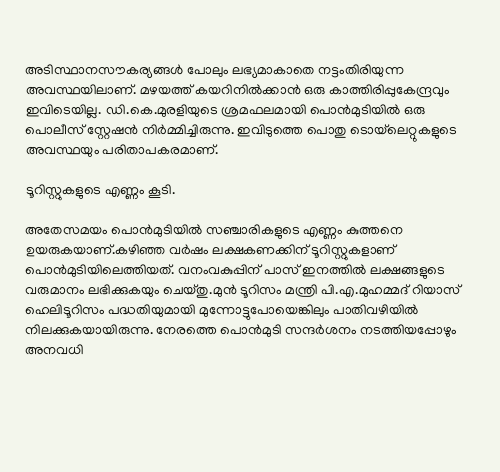അടിസ്ഥാനസൗകര്യങ്ങൾ പോലും ലഭ്യമാകാതെ നട്ടംതിരിയുന്ന അവസ്ഥയിലാണ്. മഴയത്ത് കയറിനിൽക്കാൻ ഒരു കാത്തിരിപ്പുകേന്ദ്രവും ഇവിടെയില്ല. ഡി.കെ.മുരളിയുടെ ശ്രമഫലമായി പൊൻമുടിയിൽ ഒരു പൊലീസ് സ്റ്റേഷൻ നിർമ്മിച്ചിരുന്നു. ഇവിടുത്തെ പൊതു ടൊയ്‌ലെറ്റുകളുടെ അവസ്ഥയും പരിതാപകരമാണ്.

ടൂറിസ്റ്റുകളുടെ എണ്ണം കൂടി.

അതേസമയം പൊൻമുടിയിൽ സഞ്ചാരികളുടെ എണ്ണം കുത്തനെ ഉയരുകയാണ്.കഴിഞ്ഞ വർഷം ലക്ഷകണക്കിന് ടൂറിസ്റ്റുകളാണ് പൊൻമുടിയിലെത്തിയത്. വനംവകുപ്പിന് പാസ് ഇനത്തിൽ ലക്ഷങ്ങളുടെ വരുമാനം ലഭിക്കുകയും ചെയ്തു.മുൻ ടൂറിസം മന്ത്രി പി.എ.മുഹമ്മദ് റിയാസ് ഹെലിടൂറിസം പദ്ധതിയുമായി മുന്നോട്ടുപോയെങ്കിലും പാതിവഴിയിൽ നിലക്കുകയായിരുന്നു. നേരത്തെ പൊൻമുടി സന്ദർശനം നടത്തിയപ്പോഴും അനവധി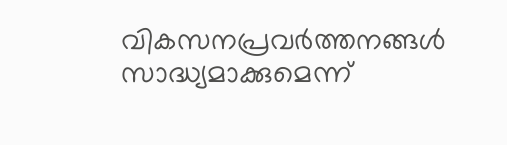വികസനപ്രവർത്തനങ്ങൾ സാദ്ധ്യമാക്കുമെന്ന്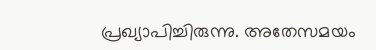പ്രഖ്യാപിച്ചിരുന്നു. അതേസമയം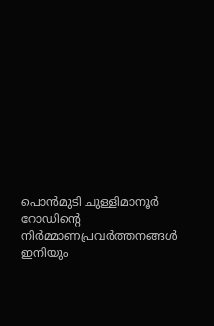പൊൻമുടി ചുള്ളിമാനൂ‌ർ റോഡിന്റെ നിർമ്മാണപ്രവർത്തനങ്ങൾ ഇനിയും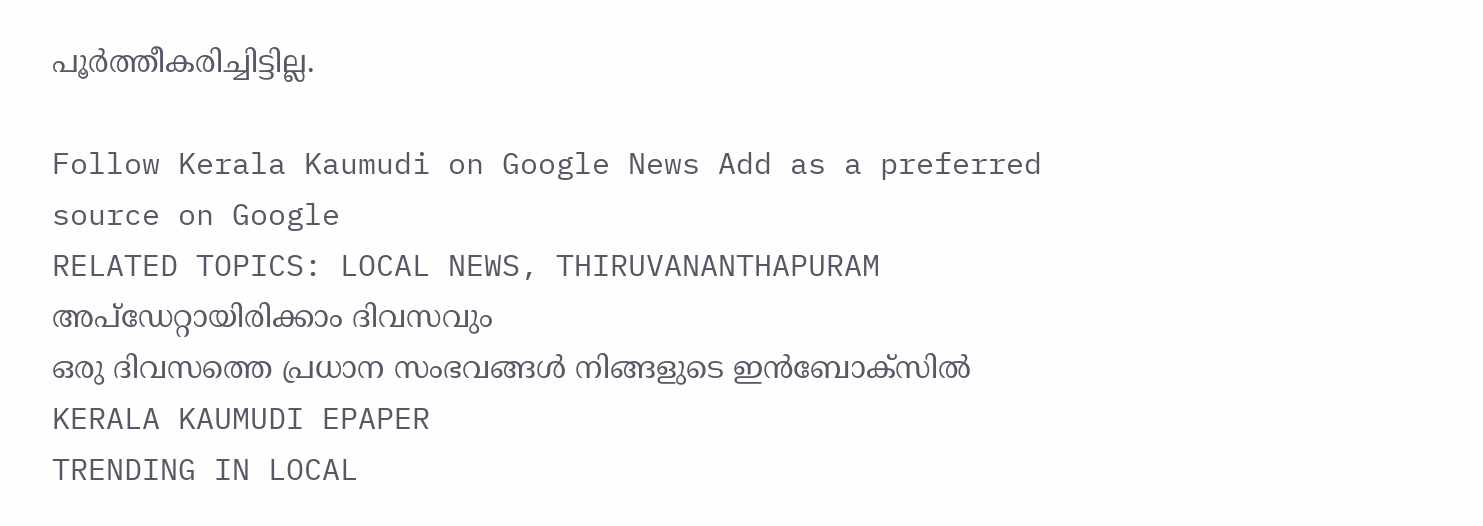പൂർത്തീകരിച്ചിട്ടില്ല.

Follow Kerala Kaumudi on Google News Add as a preferred source on Google
RELATED TOPICS: LOCAL NEWS, THIRUVANANTHAPURAM
അപ്ഡേറ്റായിരിക്കാം ദിവസവും
ഒരു ദിവസത്തെ പ്രധാന സംഭവങ്ങൾ നിങ്ങളുടെ ഇൻബോക്സിൽ
KERALA KAUMUDI EPAPER
TRENDING IN LOCAL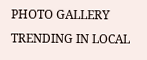PHOTO GALLERY
TRENDING IN LOCAL